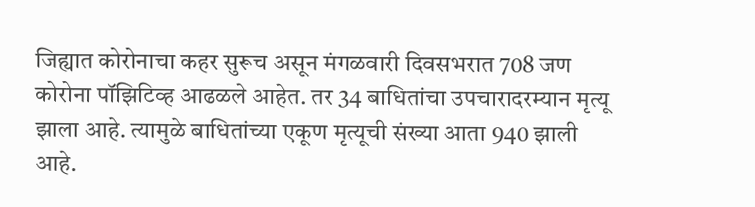जिह्यात कोरोनाचा कहर सुरूच असून मंगळवारी दिवसभरात 708 जण कोरोना पॉझिटिव्ह आढळले आहेत. तर 34 बाधितांचा उपचारादरम्यान मृत्यू झाला आहे. त्यामुळे बाधितांच्या एकूण मृत्यूची संख्या आता 940 झाली आहे.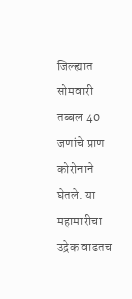जिल्ह्यात सोमवारी तब्बल 40 जणांचे प्राण कोरोनाने घेतले. या महामारीचा उद्रेक वाढतच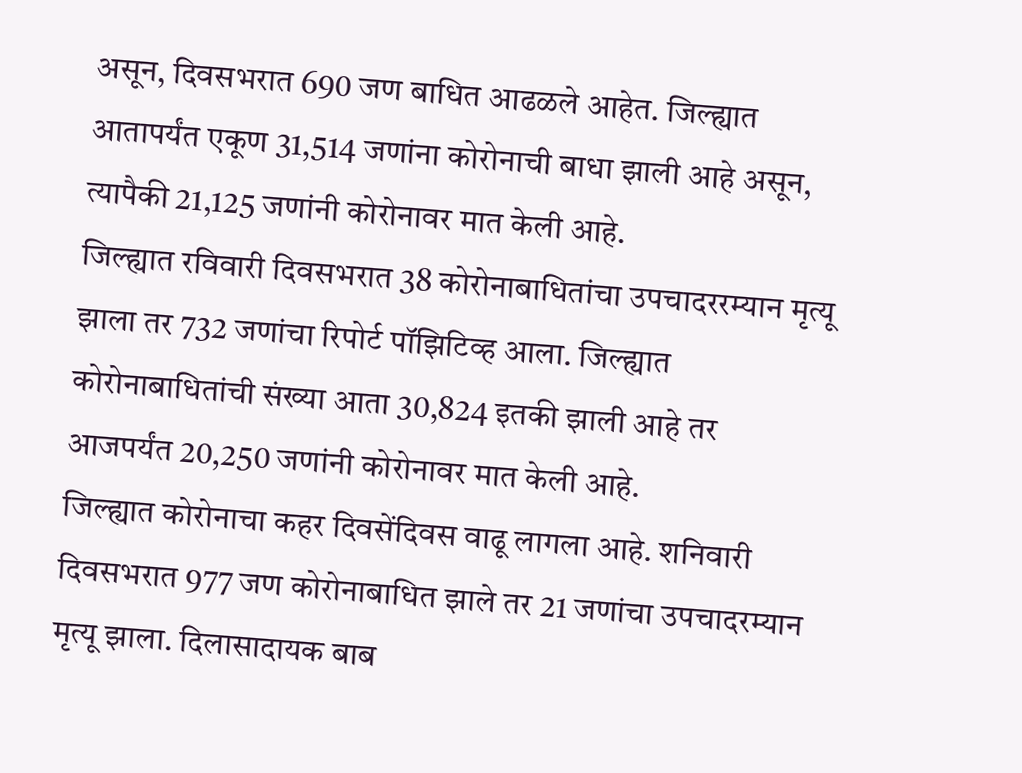असून, दिवसभरात 690 जण बाधित आढळले आहेत. जिल्ह्यात आतापर्यंत एकूण 31,514 जणांना कोरोनाची बाधा झाली आहे असून, त्यापैकी 21,125 जणांनी कोरोनावर मात केली आहे.
जिल्ह्यात रविवारी दिवसभरात 38 कोरोनाबाधितांचा उपचादररम्यान मृत्यू झाला तर 732 जणांचा रिपोर्ट पॉझिटिव्ह आला. जिल्ह्यात कोरोनाबाधितांची संख्या आता 30,824 इतकी झाली आहे तर आजपर्यंत 20,250 जणांनी कोरोनावर मात केली आहे.
जिल्ह्यात कोरोनाचा कहर दिवसेंदिवस वाढू लागला आहे. शनिवारी दिवसभरात 977 जण कोरोनाबाधित झाले तर 21 जणांचा उपचादरम्यान मृत्यू झाला. दिलासादायक बाब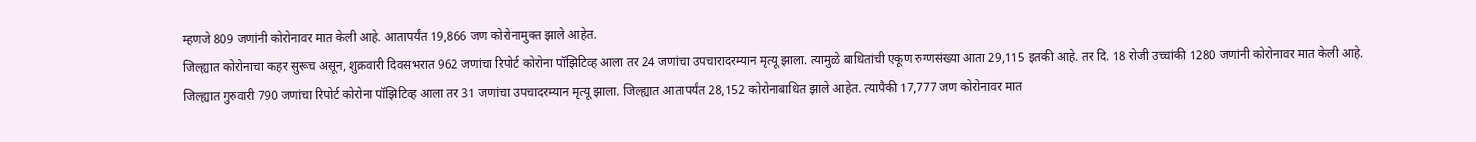म्हणजे 809 जणांनी कोरोनावर मात केली आहे. आतापर्यंत 19,866 जण कोरोनामुक्त झाले आहेत.
जिल्ह्यात कोरोनाचा कहर सुरूच असून, शुक्रवारी दिवसभरात 962 जणांचा रिपोर्ट कोरोना पॉझिटिव्ह आला तर 24 जणांचा उपचारादरम्यान मृत्यू झाला. त्यामुळे बाधितांची एकूण रुग्णसंख्या आता 29,115 इतकी आहे. तर दि. 18 रोजी उच्चांकी 1280 जणांनी कोरोनावर मात केली आहे.
जिल्ह्यात गुरुवारी 790 जणांचा रिपोर्ट कोरोना पॉझिटिव्ह आला तर 31 जणांचा उपचादरम्यान मृत्यू झाला. जिल्ह्यात आतापर्यंत 28,152 कोरोनाबाधित झाले आहेत. त्यापैकी 17,777 जण कोरोनावर मात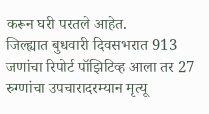करून घरी परतले आहेत.
जिल्ह्यात बुधवारी दिवसभरात 913 जणांचा रिपोर्ट पॉझिटिव्ह आला तर 27 रुग्णांचा उपचारादरम्यान मृत्यू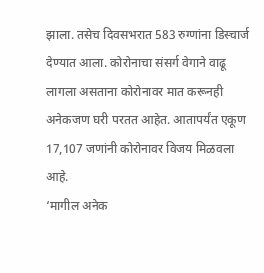झाला. तसेच दिवसभरात 583 रुग्णांना डिस्चार्ज देण्यात आला. कोरोनाचा संसर्ग वेगाने वाढू लागला असताना कोरोनावर मात करूनही अनेकजण घरी परतत आहेत. आतापर्यंत एकूण 17,107 जणांनी कोरोनावर विजय मिळवला आहे.
‘मागील अनेक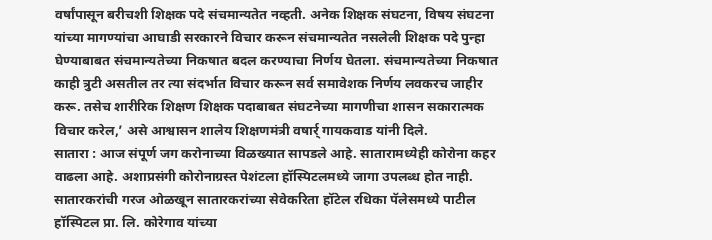वर्षांपासून बरीचशी शिक्षक पदे संचमान्यतेत नव्हती. अनेक शिक्षक संघटना, विषय संघटना यांच्या मागण्यांचा आघाडी सरकारने विचार करून संचमान्यतेत नसलेली शिक्षक पदे पुन्हा घेण्याबाबत संचमान्यतेच्या निकषात बदल करण्याचा निर्णय घेतला. संचमान्यतेच्या निकषात काही त्रुटी असतील तर त्या संदर्भात विचार करून सर्व समावेशक निर्णय लवकरच जाहीर करू. तसेच शारीरिक शिक्षण शिक्षक पदाबाबत संघटनेच्या मागणीचा शासन सकारात्मक विचार करेल,’ असे आश्वासन शालेय शिक्षणमंत्री वषार्र् गायकवाड यांनी दिले.
सातारा : आज संपूर्ण जग करोनाच्या विळख्यात सापडले आहे. सातारामध्येही कोरोना कहर वाढला आहे. अशाप्रसंगी कोरोनाग्रस्त पेशंटला हॉस्पिटलमध्ये जागा उपलब्ध होत नाही. सातारकरांची गरज ओळखून सातारकरांच्या सेवेकरिता हॉटेल रधिका पॅलेसमध्ये पाटील हॉस्पिटल प्रा. लि. कोरेगाव यांच्या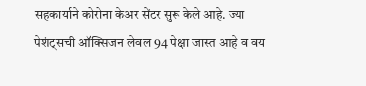सहकार्याने कोरोना केअर सेंटर सुरू केले आहे. ज्या पेशंट्सची ऑक्सिजन लेवल 94 पेक्षा जास्त आहे व वय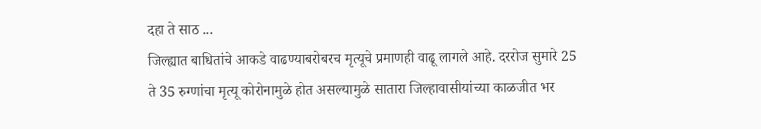दहा ते साठ ...
जिल्ह्यात बाधितांचे आकडे वाढण्याबरोबरच मृत्यूचे प्रमाणही वाढू लागले आहे. दररोज सुमारे 25 ते 35 रुग्णांचा मृत्यू कोरोनामुळे होत असल्यामुळे सातारा जिल्हावासीयांच्या काळजीत भर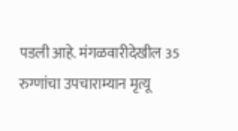पडली आहे. मंगळवारीदेखील 35 रुग्णांचा उपचाराम्यान मृत्यू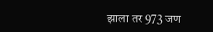झाला तर 973 जण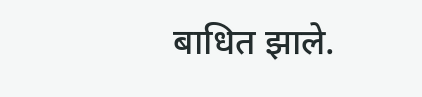बाधित झाले.